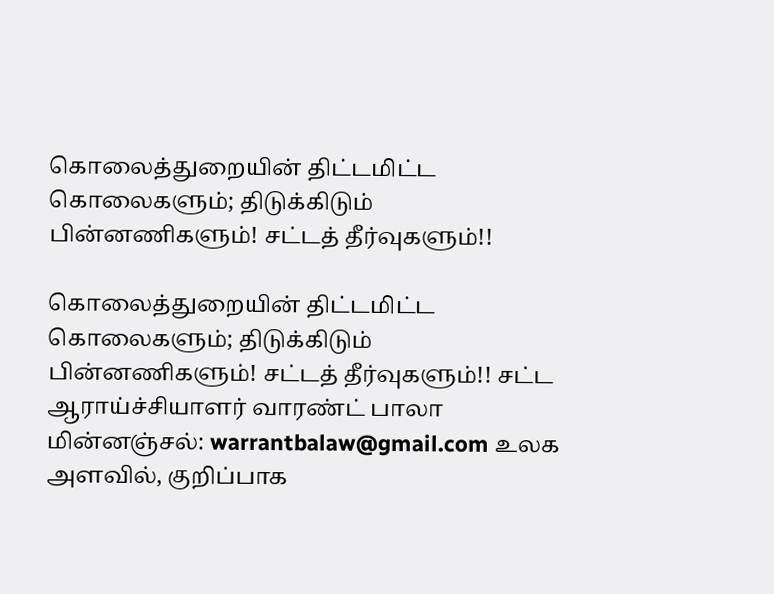கொலைத்துறையின் திட்டமிட்ட கொலைகளும்; திடுக்கிடும் பின்னணிகளும்! சட்டத் தீர்வுகளும்!!

கொலைத்துறையின் திட்டமிட்ட கொலைகளும்; திடுக்கிடும் பின்னணிகளும்! சட்டத் தீர்வுகளும்!! சட்ட ஆராய்ச்சியாளர் வாரண்ட் பாலா மின்னஞ்சல்: warrantbalaw@gmail.com உலக அளவில், குறிப்பாக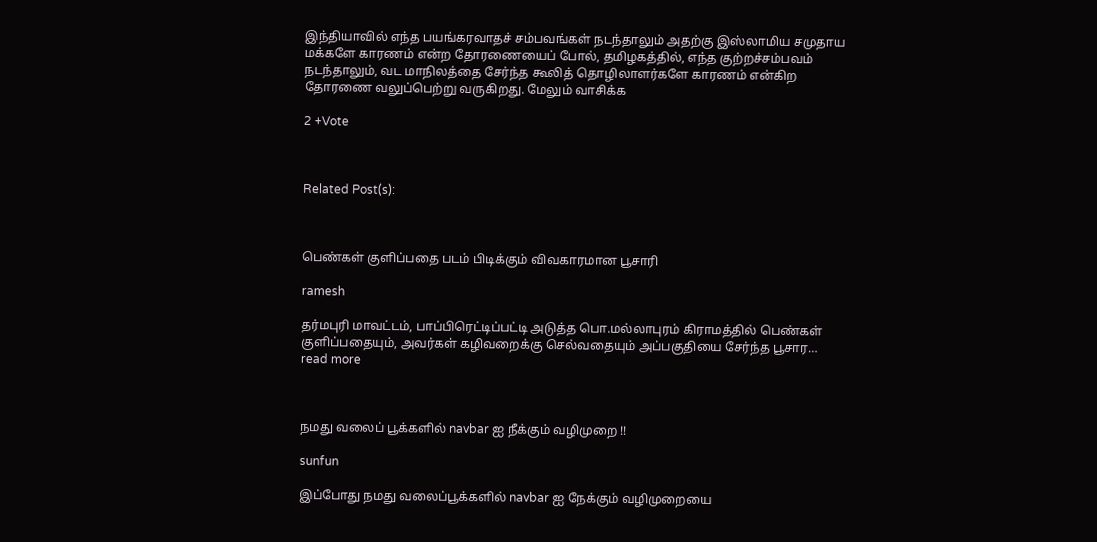இந்தியாவில் எந்த பயங்கரவாதச் சம்பவங்கள் நடந்தாலும் அதற்கு இஸ்லாமிய சமுதாய மக்களே காரணம் என்ற தோரணையைப் போல், தமிழகத்தில், எந்த குற்றச்சம்பவம் நடந்தாலும், வட மாநிலத்தை சேர்ந்த கூலித் தொழிலாளர்களே காரணம் என்கிற தோரணை வலுப்பெற்று வருகிறது. மேலும் வாசிக்க

2 +Vote



Related Post(s):



பெண்கள் குளிப்பதை படம் பிடிக்கும் விவகாரமான பூசாரி

ramesh

தர்மபுரி மாவட்டம், பாப்பிரெட்டிப்பட்டி அடுத்த பொ.மல்லாபுரம் கிராமத்தில் பெண்கள் குளிப்பதையும், அவர்கள் கழிவறைக்கு செல்வதையும் அப்பகுதியை சேர்ந்த பூசார… read more



நமது வலைப் பூக்களில் navbar ஐ நீக்கும் வழிமுறை !!

sunfun

இப்போது நமது வலைப்பூக்களில் navbar ஐ நேக்கும் வழிமுறையை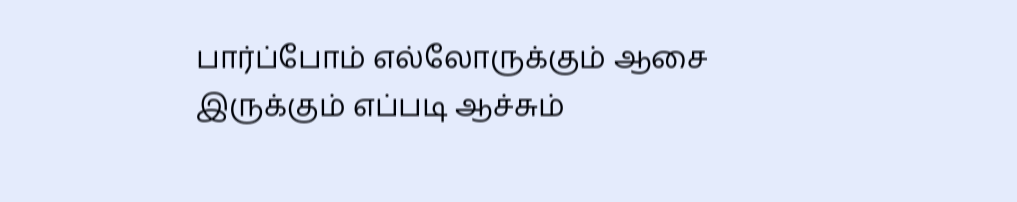பார்ப்போம் எல்லோருக்கும் ஆசை இருக்கும் எப்படி ஆச்சும்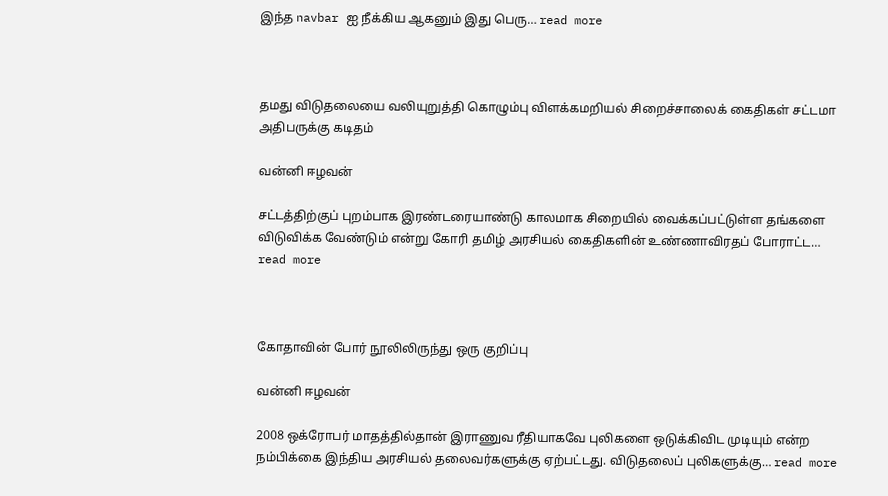இந்த navbar ஐ நீக்கிய ஆகனும் இது பெரு… read more



தமது விடுதலையை வலியுறுத்தி கொழும்பு விளக்கமறியல் சிறைச்சாலைக் கைதிகள் சட்டமா அதிபருக்கு கடிதம்

வன்னி ஈழவன்

சட்டத்திற்குப் புறம்பாக இரண்டரையாண்டு காலமாக சிறையில் வைக்கப்பட்டுள்ள தங்களை விடுவிக்க வேண்டும் என்று கோரி தமிழ் அரசியல் கைதிகளின் உண்ணாவிரதப் போராட்ட… read more



கோதாவின் போர் நூலிலிருந்து ஒரு குறிப்பு

வன்னி ஈழவன்

2008 ஒக்ரோபர் மாதத்தில்தான் இராணுவ ரீதியாகவே புலிகளை ஒடுக்கிவிட முடியும் என்ற நம்பிக்கை இந்திய அரசியல் தலைவர்களுக்கு ஏற்பட்டது. விடுதலைப் புலிகளுக்கு… read more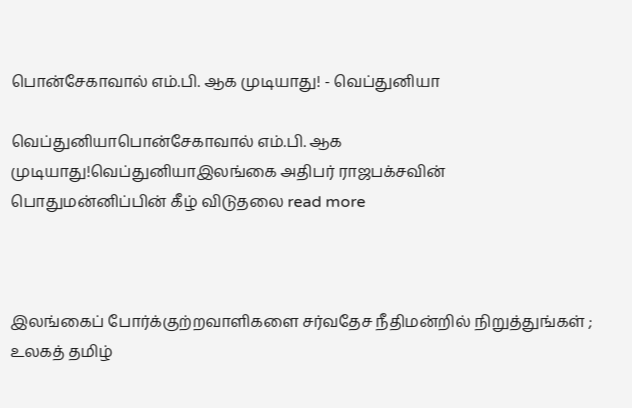பொன்சேகாவால் எம்.பி. ஆக முடியாது! - வெப்துனியா

வெப்துனியாபொன்சேகாவால் எம்.பி. ஆக முடியாது!வெப்துனியாஇலங்கை அதிபர் ராஜபக்சவின் பொதுமன்னிப்பின் கீழ் விடுதலை read more



இலங்கைப் போர்க்குற்றவாளிகளை சர்வதேச நீதிமன்றில் நிறுத்துங்கள் ; உலகத் தமிழ்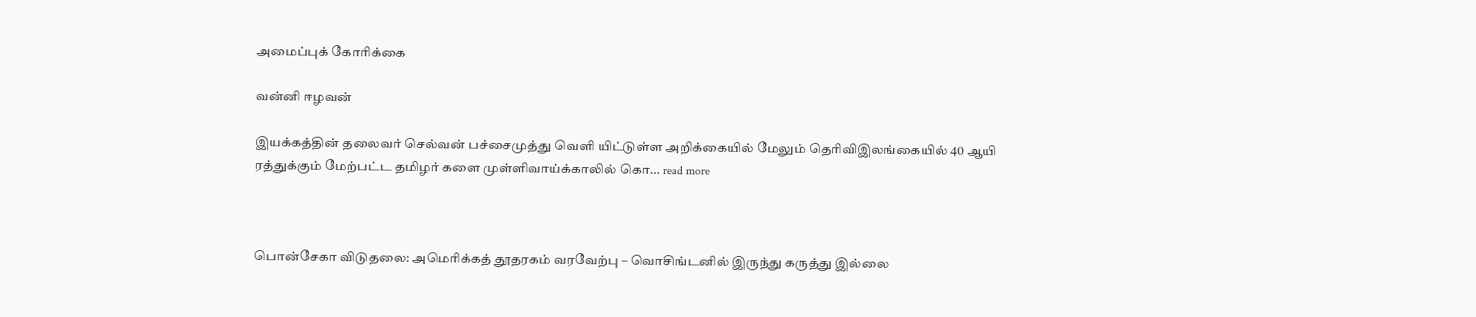அமைப்புக் கோரிக்கை

வன்னி ஈழவன்

இயக்கத்தின் தலைவர் செல்வன் பச்சைமுத்து வெளி யிட்டுள்ள அறிக்கையில் மேலும் தெரிவிஇலங்கையில் 40 ஆயி ரத்துக்கும் மேற்பட்ட தமிழர் களை முள்ளிவாய்க்காலில் கொ… read more



பொன்சேகா விடுதலை: அமெரிக்கத் தூதரகம் வரவேற்பு – வொசிங்டனில் இருந்து கருத்து இல்லை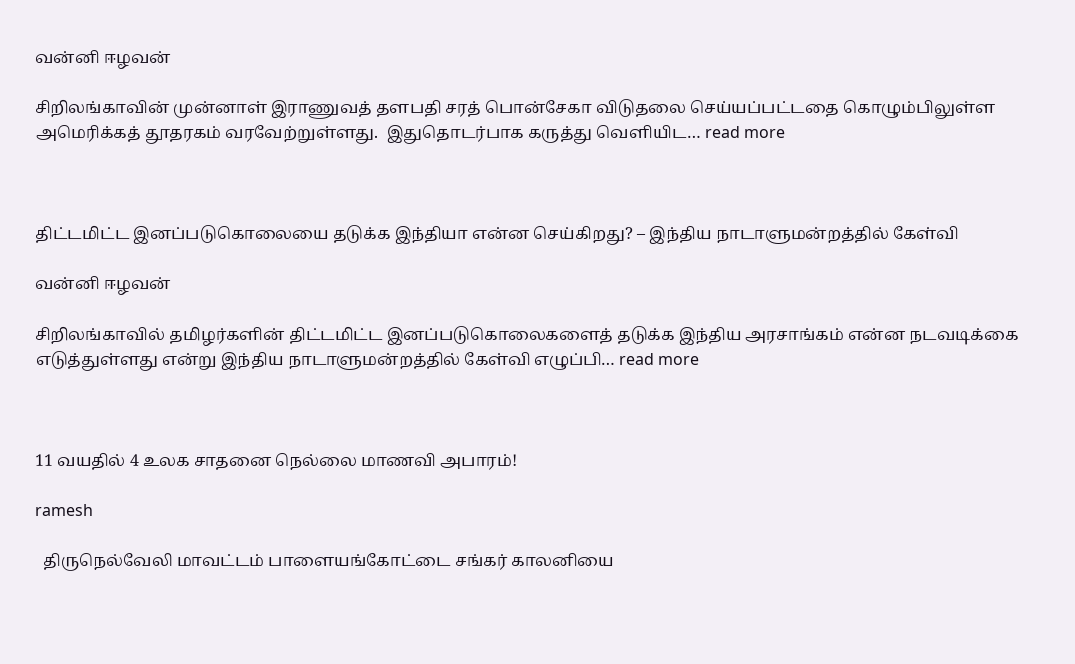வன்னி ஈழவன்

சிறிலங்காவின் முன்னாள் இராணுவத் தளபதி சரத் பொன்சேகா விடுதலை செய்யப்பட்டதை கொழும்பிலுள்ள அமெரிக்கத் தூதரகம் வரவேற்றுள்ளது.  இதுதொடர்பாக கருத்து வெளியிட… read more



திட்டமிட்ட இனப்படுகொலையை தடுக்க இந்தியா என்ன செய்கிறது? – இந்திய நாடாளுமன்றத்தில் கேள்வி

வன்னி ஈழவன்

சிறிலங்காவில் தமிழர்களின் திட்டமிட்ட இனப்படுகொலைகளைத் தடுக்க இந்திய அரசாங்கம் என்ன நடவடிக்கை எடுத்துள்ளது என்று இந்திய நாடாளுமன்றத்தில் கேள்வி எழுப்பி… read more



11 வயதில் 4 உலக சாதனை நெல்லை மாணவி அபாரம்!

ramesh

  திருநெல்வேலி மாவட்டம் பாளையங்கோட்டை சங்கர் காலனியை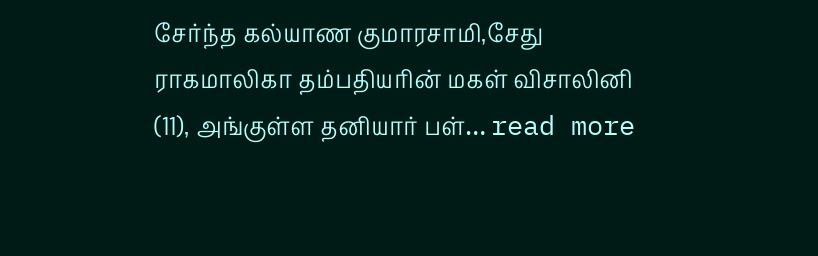சேர்ந்த கல்யாண குமாரசாமி,சேது ராகமாலிகா தம்பதியரின் மகள் விசாலினி (11), அங்குள்ள தனியார் பள்… read more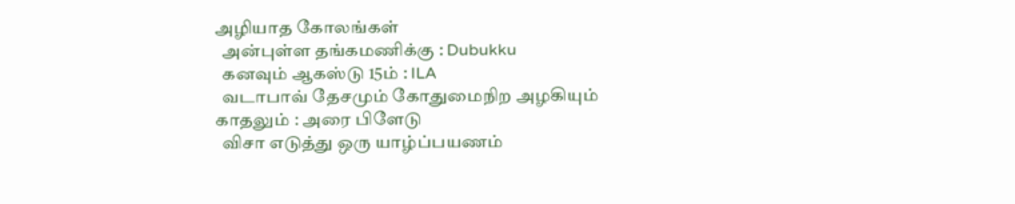அழியாத கோலங்கள்
  அன்புள்ள தங்கமணிக்கு : Dubukku
  கனவும் ஆகஸ்டு 15ம் : ILA
  வடாபாவ் தேசமும் கோதுமைநிற அழகியும் காதலும் : அரை பிளேடு
  விசா எடுத்து ஒரு யாழ்ப்பயணம்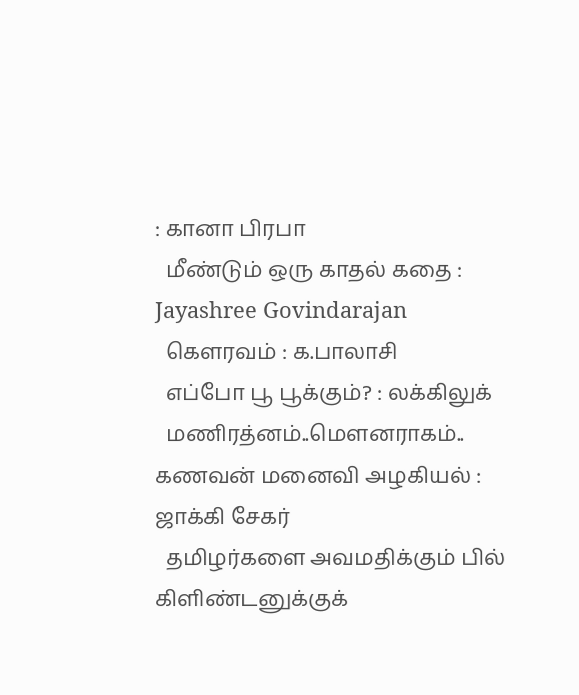: கானா பிரபா
  மீண்டும் ஒரு காதல் கதை : Jayashree Govindarajan
  கௌரவம் : க.பாலாசி
  எப்போ பூ பூக்கும்? : லக்கிலுக்
  மணிரத்னம்..மௌனராகம்.. கணவன் மனைவி அழகியல் : ஜாக்கி சேகர்
  தமிழர்களை அவமதிக்கும் பில் கிளிண்டனுக்குக்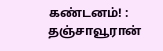கண்டனம்! : தஞ்சாவூரான்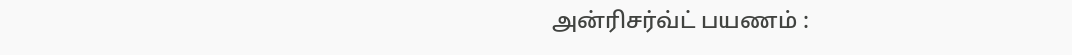அன்ரிசர்வ்ட் பயணம் :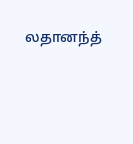லதானந்த்